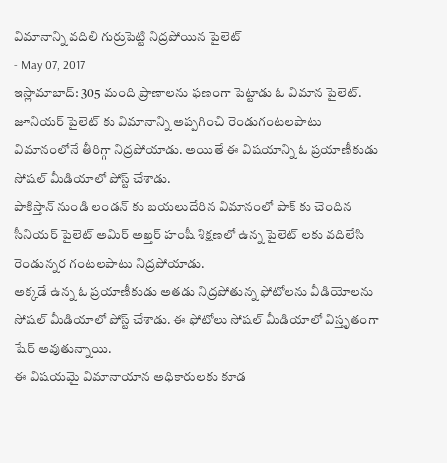విమానాన్ని వదిలి గుర్రుపెట్టి నిద్రపోయిన పైలెట్
- May 07, 2017
ఇస్లామాబాద్: 305 మంది ప్రాణాలను ఫణంగా పెట్టాడు ఓ విమాన పైలెట్. జూనియర్ పైలెట్ కు విమానాన్ని అప్పగించి రెండుగంటలపాటు విమానంలోనే తీరిగ్గా నిద్రపోయాడు. అయితే ఈ విషయాన్ని ఓ ప్రయాణీకుడు సోషల్ మీడియాలో పోస్ట్ చేశాడు.
పాకిస్తాన్ నుండి లండన్ కు బయలుదేరిన విమానంలో పాక్ కు చెందిన సీనియర్ పైలెట్ అమిర్ అఖ్తర్ హంషీ శిక్షణలో ఉన్న పైలెట్ లకు వదిలేసి రెండున్నర గంటలపాటు నిద్రపోయాడు.
అక్కడే ఉన్న ఓ ప్రయాణీకుడు అతడు నిద్రపోతున్న ఫోటోలను వీడియోలను సోషల్ మీడియాలో పోస్ట్ చేశాడు. ఈ ఫోటోలు సోషల్ మీడియాలో విస్తృతంగా షేర్ అవుతున్నాయి.
ఈ విషయమై విమానాయాన అధికారులకు కూడ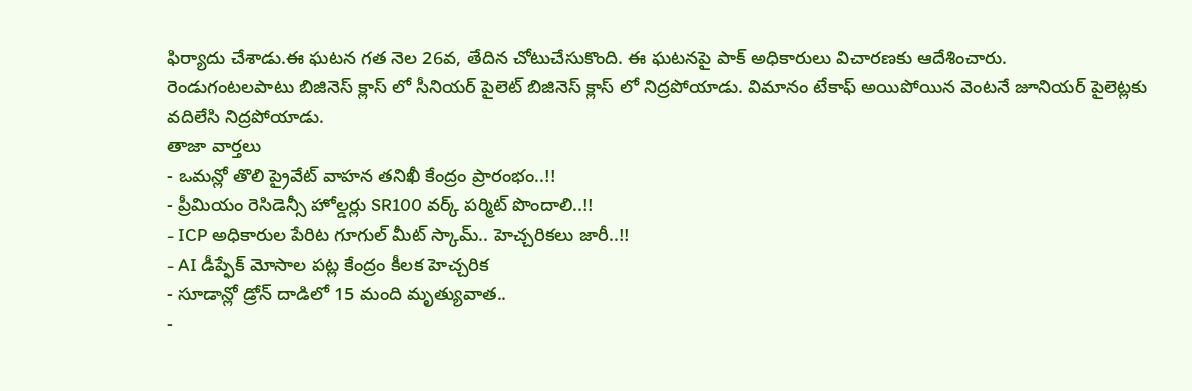ఫిర్యాదు చేశాడు.ఈ ఘటన గత నెల 26వ, తేదిన చోటుచేసుకొంది. ఈ ఘటనపై పాక్ అధికారులు విచారణకు ఆదేశించారు.
రెండుగంటలపాటు బిజినెస్ క్లాస్ లో సీనియర్ పైలెట్ బిజినెస్ క్లాస్ లో నిద్రపోయాడు. విమానం టేకాఫ్ అయిపోయిన వెంటనే జూనియర్ పైలెట్లకు వదిలేసి నిద్రపోయాడు.
తాజా వార్తలు
- ఒమన్లో తొలి ప్రైవేట్ వాహన తనిఖీ కేంద్రం ప్రారంభం..!!
- ప్రీమియం రెసిడెన్సీ హోల్డర్లు SR100 వర్క్ పర్మిట్ పొందాలి..!!
- ICP అధికారుల పేరిట గూగుల్ మీట్ స్కామ్.. హెచ్చరికలు జారీ..!!
- AI డీప్ఫేక్ మోసాల పట్ల కేంద్రం కీలక హెచ్చరిక
- సూడాన్లో డ్రోన్ దాడిలో 15 మంది మృత్యువాత..
-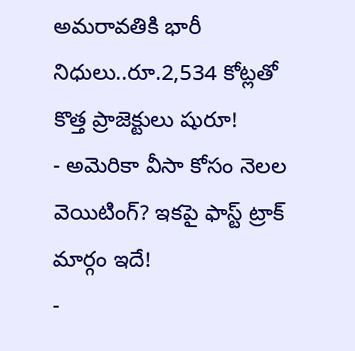అమరావతికి భారీ నిధులు..రూ.2,534 కోట్లతో కొత్త ప్రాజెక్టులు షురూ!
- అమెరికా వీసా కోసం నెలల వెయిటింగ్? ఇకపై ఫాస్ట్ ట్రాక్ మార్గం ఇదే!
-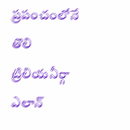ప్రపంచంలోనే తొలి ట్రిలియనీర్గా ఎలాన్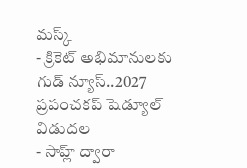మస్క్
- క్రికెట్ అభిమానులకు గుడ్ న్యూస్..2027 ప్రపంచకప్ షెడ్యూల్ విడుదల
- సాహ్ల్ ద్వారా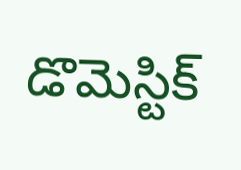డొమెస్టిక్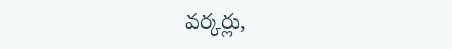వర్కర్లు,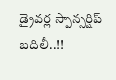డ్రైవర్ల స్పాన్సర్షిప్ బదిలీ..!!